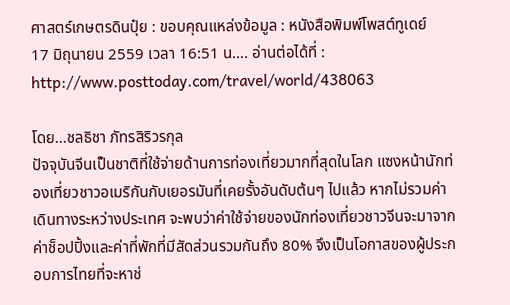ศาสตร์เกษตรดินปุ๋ย : ขอบคุณแหล่งข้อมูล : หนังสือพิมพ์โพสต์ทูเดย์
17 มิถุนายน 2559 เวลา 16:51 น…. อ่านต่อได้ที่ : http://www.posttoday.com/travel/world/438063

โดย…ชลธิชา ภัทรสิริวรกุล
ปัจจุบันจีนเป็นชาติที่ใช้จ่ายด้านการท่องเที่ยวมากที่สุดในโลก แซงหน้านักท่องเที่ยวชาวอเมริกันกับเยอรมันที่เคยรั้งอันดับต้นๆ ไปแล้ว หากไม่รวมค่าเดินทางระหว่างประเทศ จะพบว่าค่าใช้จ่ายของนักท่องเที่ยวชาวจีนจะมาจากค่าช็อปปิ้งและค่าที่พักที่มีสัดส่วนรวมกันถึง 80% จึงเป็นโอกาสของผู้ประกอบการไทยที่จะหาช่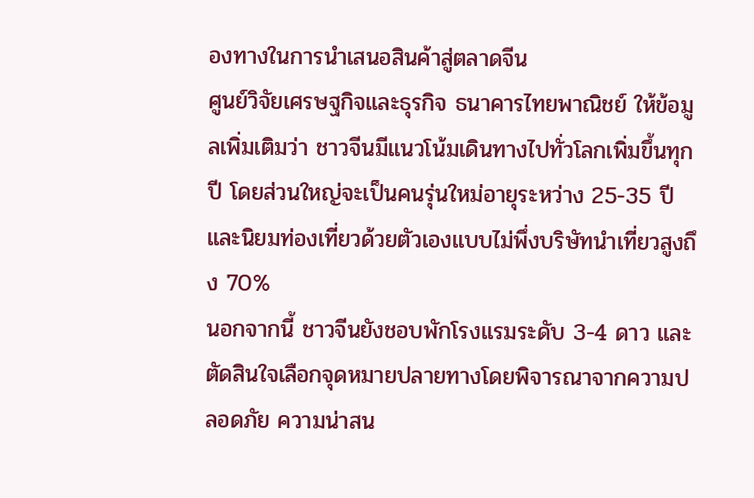องทางในการนำเสนอสินค้าสู่ตลาดจีน
ศูนย์วิจัยเศรษฐกิจและธุรกิจ ธนาคารไทยพาณิชย์ ให้ข้อมูลเพิ่มเติมว่า ชาวจีนมีแนวโน้มเดินทางไปทั่วโลกเพิ่มขึ้นทุกปี โดยส่วนใหญ่จะเป็นคนรุ่นใหม่อายุระหว่าง 25-35 ปี และนิยมท่องเที่ยวด้วยตัวเองแบบไม่พึ่งบริษัทนำเที่ยวสูงถึง 70%
นอกจากนี้ ชาวจีนยังชอบพักโรงแรมระดับ 3-4 ดาว และตัดสินใจเลือกจุดหมายปลายทางโดยพิจารณาจากความปลอดภัย ความน่าสน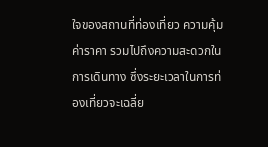ใจของสถานที่ท่องเที่ยว ความคุ้มค่าราคา รวมไปถึงความสะดวกในการเดินทาง ซึ่งระยะเวลาในการท่องเที่ยวจะเฉลี่ย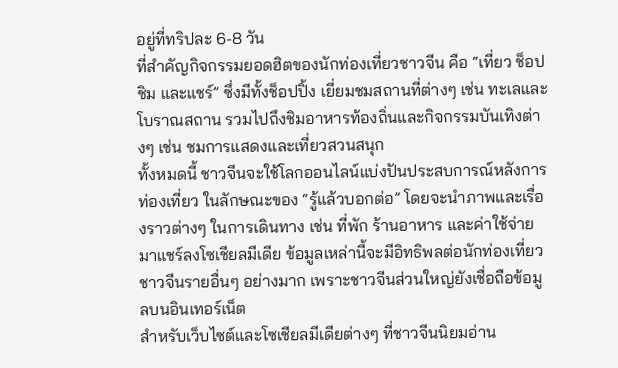อยู่ที่ทริปละ 6-8 วัน
ที่สำคัญกิจกรรมยอดฮิตของนักท่องเที่ยวชาวจีน คือ “เที่ยว ช็อป ชิม และแชร์” ซึ่งมีทั้งช็อปปิ้ง เยี่ยมชมสถานที่ต่างๆ เช่น ทะเลและโบราณสถาน รวมไปถึงชิมอาหารท้องถิ่นและกิจกรรมบันเทิงต่างๆ เช่น ชมการแสดงและเที่ยวสวนสนุก
ทั้งหมดนี้ ชาวจีนจะใช้โลกออนไลน์แบ่งปันประสบการณ์หลังการท่องเที่ยว ในลักษณะของ “รู้แล้วบอกต่อ” โดยจะนำภาพและเรื่องราวต่างๆ ในการเดินทาง เช่น ที่พัก ร้านอาหาร และค่าใช้จ่ายมาแชร์ลงโซเชียลมีเดีย ข้อมูลเหล่านี้จะมีอิทธิพลต่อนักท่องเที่ยวชาวจีนรายอื่นๆ อย่างมาก เพราะชาวจีนส่วนใหญ่ยังเชื่อถือข้อมูลบนอินเทอร์เน็ต
สำหรับเว็บไซต์และโซเชียลมีเดียต่างๆ ที่ชาวจีนนิยมอ่าน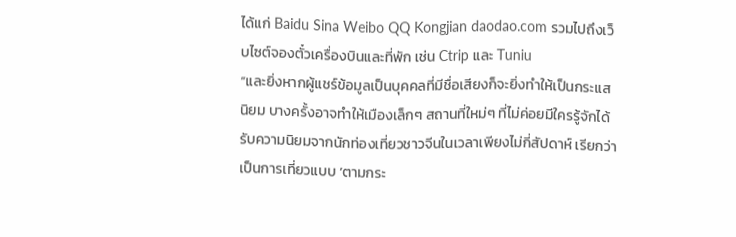ได้แก่ Baidu Sina Weibo QQ Kongjian daodao.com รวมไปถึงเว็บไซต์จองตั๋วเครื่องบินและที่พัก เช่น Ctrip และ Tuniu
“และยิ่งหากผู้แชร์ข้อมูลเป็นบุคคลที่มีชื่อเสียงก็จะยิ่งทำให้เป็นกระแสนิยม บางครั้งอาจทำให้เมืองเล็กๆ สถานที่ใหม่ๆ ที่ไม่ค่อยมีใครรู้จักได้รับความนิยมจากนักท่องเที่ยวชาวจีนในเวลาเพียงไม่กี่สัปดาห์ เรียกว่าเป็นการเที่ยวแบบ ‘ตามกระ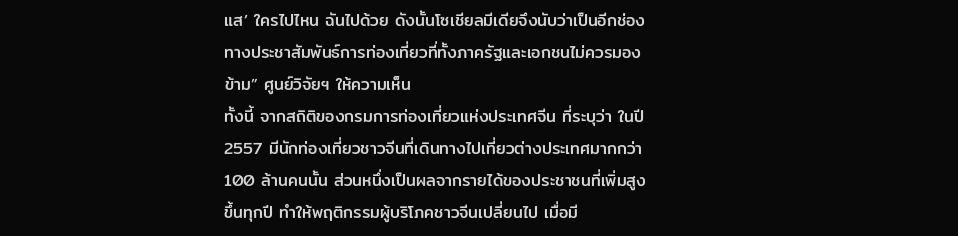แส’ ใครไปไหน ฉันไปด้วย ดังนั้นโซเชียลมีเดียจึงนับว่าเป็นอีกช่องทางประชาสัมพันธ์การท่องเที่ยวที่ทั้งภาครัฐและเอกชนไม่ควรมองข้าม” ศูนย์วิจัยฯ ให้ความเห็น
ทั้งนี้ จากสถิติของกรมการท่องเที่ยวแห่งประเทศจีน ที่ระบุว่า ในปี 2557 มีนักท่องเที่ยวชาวจีนที่เดินทางไปเที่ยวต่างประเทศมากกว่า 100 ล้านคนนั้น ส่วนหนึ่งเป็นผลจากรายได้ของประชาชนที่เพิ่มสูงขึ้นทุกปี ทำให้พฤติกรรมผู้บริโภคชาวจีนเปลี่ยนไป เมื่อมี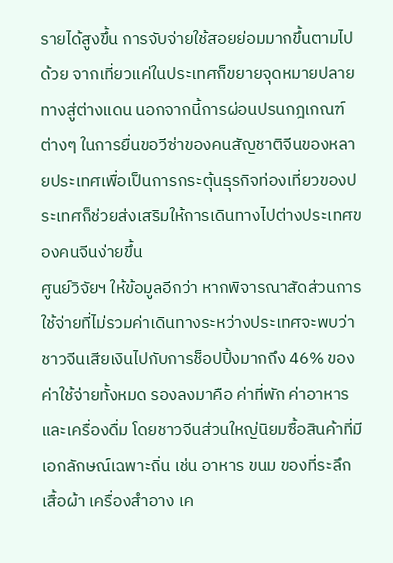รายได้สูงขึ้น การจับจ่ายใช้สอยย่อมมากขึ้นตามไปด้วย จากเที่ยวแค่ในประเทศก็ขยายจุดหมายปลายทางสู่ต่างแดน นอกจากนี้การผ่อนปรนกฎเกณฑ์ต่างๆ ในการยื่นขอวีซ่าของคนสัญชาติจีนของหลายประเทศเพื่อเป็นการกระตุ้นธุรกิจท่องเที่ยวของประเทศก็ช่วยส่งเสริมให้การเดินทางไปต่างประเทศของคนจีนง่ายขึ้น
ศูนย์วิจัยฯ ให้ข้อมูลอีกว่า หากพิจารณาสัดส่วนการใช้จ่ายที่ไม่รวมค่าเดินทางระหว่างประเทศจะพบว่า ชาวจีนเสียเงินไปกับการช็อปปิ้งมากถึง 46% ของค่าใช้จ่ายทั้งหมด รองลงมาคือ ค่าที่พัก ค่าอาหารและเครื่องดื่ม โดยชาวจีนส่วนใหญ่นิยมซื้อสินค้าที่มีเอกลักษณ์เฉพาะถิ่น เช่น อาหาร ขนม ของที่ระลึก เสื้อผ้า เครื่องสำอาง เค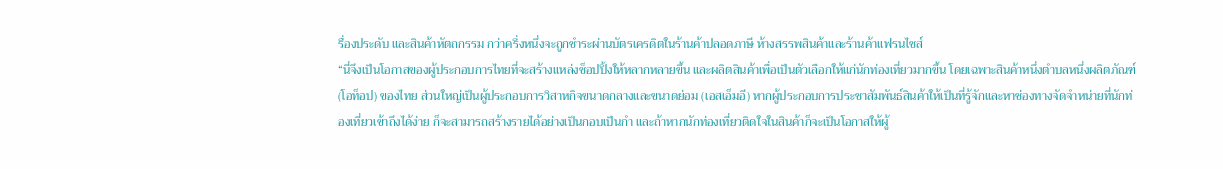รื่องประดับ และสินค้าหัตถกรรม กว่าครึ่งหนึ่งจะถูกชำระผ่านบัตรเครดิตในร้านค้าปลอดภาษี ห้างสรรพสินค้าและร้านค้าแฟรนไชส์
“นี่จึงเป็นโอกาสของผู้ประกอบการไทยที่จะสร้างแหล่งช็อปปิ้งให้หลากหลายขึ้น และผลิตสินค้าเพื่อเป็นตัวเลือกให้แก่นักท่องเที่ยวมากขึ้น โดยเฉพาะสินค้าหนึ่งตำบลหนึ่งผลิตภัณฑ์ (โอท็อป) ของไทย ส่วนใหญ่เป็นผู้ประกอบการวิสาหกิจขนาดกลางและขนาดย่อม (เอสเอ็มอี) หากผู้ประกอบการประชาสัมพันธ์สินค้าให้เป็นที่รู้จักและหาช่องทางจัดจำหน่ายที่นักท่องเที่ยวเข้าถึงได้ง่าย ก็จะสามารถสร้างรายได้อย่างเป็นกอบเป็นกำ และถ้าหากนักท่องเที่ยวติดใจในสินค้าก็จะเป็นโอกาสให้ผู้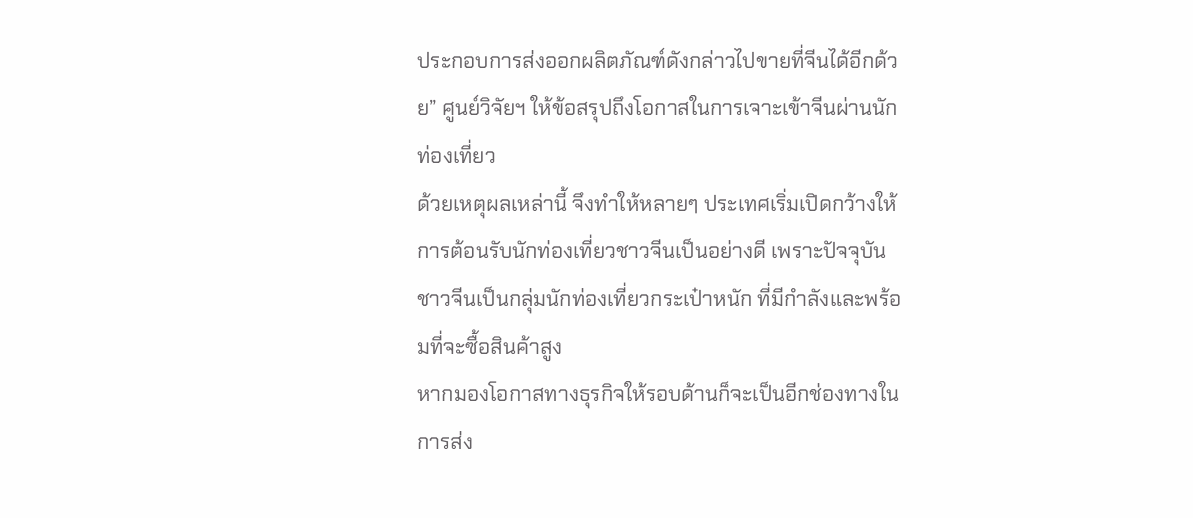ประกอบการส่งออกผลิตภัณฑ์ดังกล่าวไปขายที่จีนได้อีกด้วย” ศูนย์วิจัยฯ ให้ข้อสรุปถึงโอกาสในการเจาะเข้าจีนผ่านนักท่องเที่ยว
ด้วยเหตุผลเหล่านี้ จึงทำให้หลายๆ ประเทศเริ่มเปิดกว้างให้การต้อนรับนักท่องเที่ยวชาวจีนเป็นอย่างดี เพราะปัจจุบันชาวจีนเป็นกลุ่มนักท่องเที่ยวกระเป๋าหนัก ที่มีกำลังและพร้อมที่จะซื้อสินค้าสูง
หากมองโอกาสทางธุรกิจให้รอบด้านก็จะเป็นอีกช่องทางในการส่ง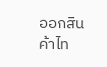ออกสินค้าไท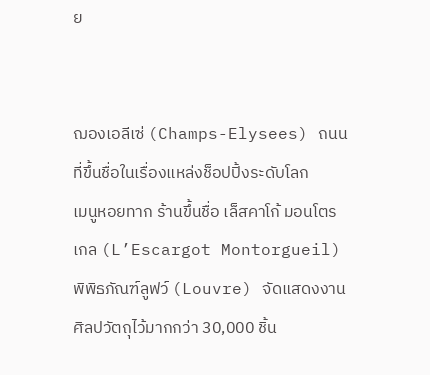ย


ฌองเอลีเซ่ (Champs-Elysees) ถนนที่ขึ้นชื่อในเรื่องแหล่งช็อปปิ้งระดับโลก
เมนูหอยทาก ร้านขึ้นชื่อ เล็สคาโก้ มอนโตรเกล (L’Escargot Montorgueil)
พิพิธภัณฑ์ลูฟว์ (Louvre) จัดแสดงงานศิลปวัตถุไว้มากกว่า 30,000 ชิ้น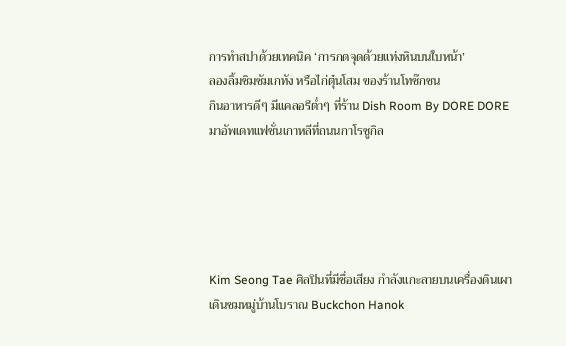การทำสปาด้วยเทคนิค ‘การกดจุดด้วยแท่งหินบนใบหน้า’
ลองลิ้มชิมซัมเกทัง หรือไก่ตุ๋นโสม ของร้านโทซ๊กชน
กินอาหารดีๆ มีแคลอรีต่ำๆ ที่ร้าน Dish Room By DORE DORE
มาอัพเดทแฟชั่นเกาหลีที่ถนนกาโรซูกิล





Kim Seong Tae ศิลปินที่มีชื่อเสียง กำลังแกะลายบนเครื่องดินเผา
เดินชมหมู่บ้านโบราณ Buckchon Hanok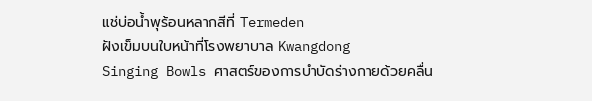แช่บ่อน้ำพุร้อนหลากสีที่ Termeden
ฝังเข็มบนใบหน้าที่โรงพยาบาล Kwangdong
Singing Bowls ศาสตร์ของการบำบัดร่างกายด้วยคลื่น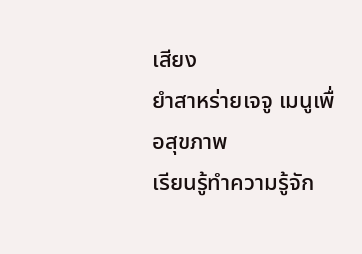เสียง
ยำสาหร่ายเจจู เมนูเพื่อสุขภาพ
เรียนรู้ทำความรู้จัก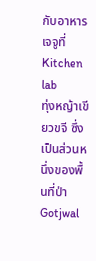กับอาหารเจจูที่ Kitchen lab
ทุ่งหญ้าเขียวขจี ซึ่งเป็นส่วนหนึ่งของพื้นที่ป่า Gotjwal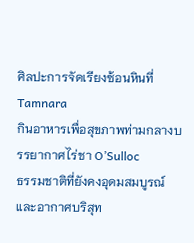ศิลปะการจัดเรียงซ้อนหินที่ Tamnara
กินอาหารเพื่อสุขภาพท่ามกลางบรรยากาศไร่ชา O’Sulloc
ธรรมชาติที่ยังคงอุดมสมบูรณ์และอากาศบริสุท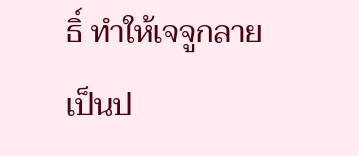ธิ์ ทำให้เจจูกลายเป็นป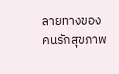ลายทางของคนรักสุขภาพ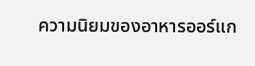ความนิยมของอาหารออร์แก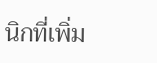นิกที่เพิ่ม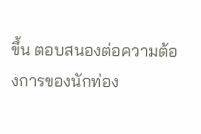ขึ้น ตอบสนองต่อความต้องการของนักท่อง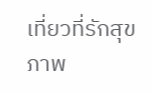เที่ยวที่รักสุขภาพ